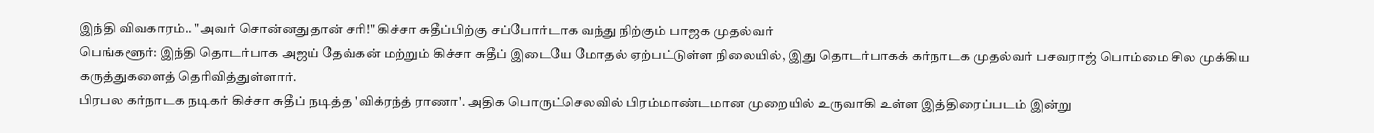இந்தி விவகாரம்.. "அவர் சொன்னதுதான் சரி!" கிச்சா சுதீப்பிற்கு சப்போர்டாக வந்து நிற்கும் பாஜக முதல்வர்
பெங்களூர்: இந்தி தொடர்பாக அஜய் தேவ்கன் மற்றும் கிச்சா சுதீப் இடையே மோதல் ஏற்பட்டுள்ள நிலையில், இது தொடர்பாகக் கர்நாடக முதல்வர் பசவராஜ் பொம்மை சில முக்கிய கருத்துகளைத் தெரிவித்துள்ளார்.
பிரபல கர்நாடக நடிகர் கிச்சா சுதீப் நடித்த 'விக்ரந்த் ராணா'. அதிக பொருட்செலவில் பிரம்மாண்டமான முறையில் உருவாகி உள்ள இத்திரைப்படம் இன்று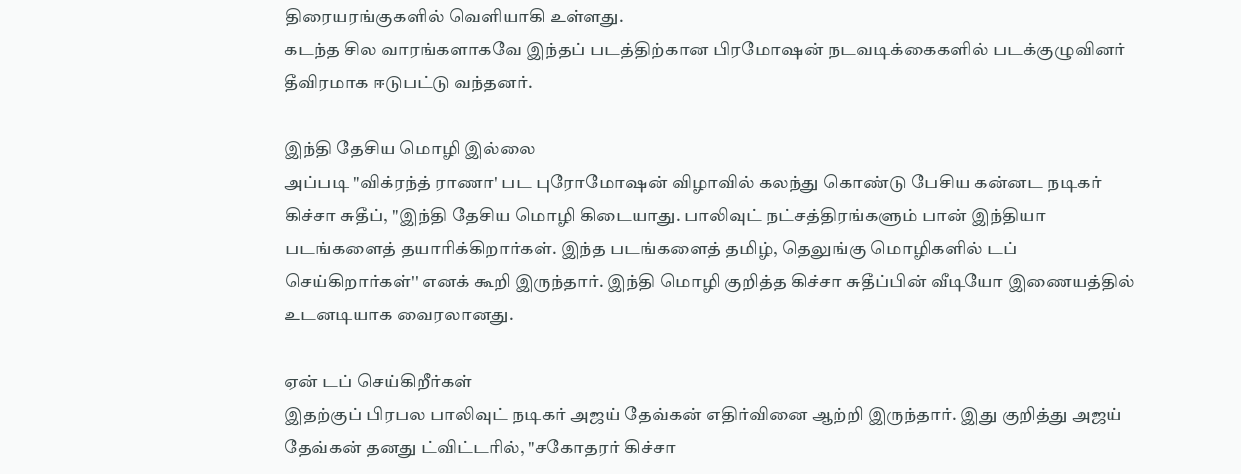திரையரங்குகளில் வெளியாகி உள்ளது.
கடந்த சில வாரங்களாகவே இந்தப் படத்திற்கான பிரமோஷன் நடவடிக்கைகளில் படக்குழுவினர் தீவிரமாக ஈடுபட்டு வந்தனர்.

இந்தி தேசிய மொழி இல்லை
அப்படி "விக்ரந்த் ராணா' பட புரோமோஷன் விழாவில் கலந்து கொண்டு பேசிய கன்னட நடிகர் கிச்சா சுதீப், "இந்தி தேசிய மொழி கிடையாது. பாலிவுட் நட்சத்திரங்களும் பான் இந்தியா படங்களைத் தயாரிக்கிறார்கள். இந்த படங்களைத் தமிழ், தெலுங்கு மொழிகளில் டப் செய்கிறார்கள்'' எனக் கூறி இருந்தார். இந்தி மொழி குறித்த கிச்சா சுதீப்பின் வீடியோ இணையத்தில் உடனடியாக வைரலானது.

ஏன் டப் செய்கிறீர்கள்
இதற்குப் பிரபல பாலிவுட் நடிகர் அஜய் தேவ்கன் எதிர்வினை ஆற்றி இருந்தார். இது குறித்து அஜய் தேவ்கன் தனது ட்விட்டரில், "சகோதரர் கிச்சா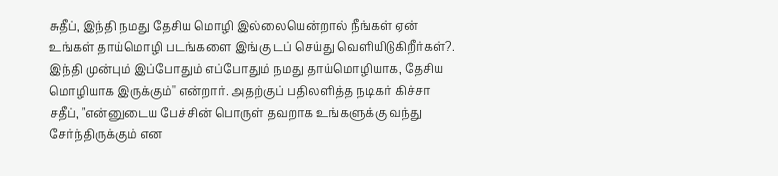சுதீப், இந்தி நமது தேசிய மொழி இல்லையென்றால் நீங்கள் ஏன் உங்கள் தாய்மொழி படங்களை இங்கு டப் செய்து வெளியிடுகிறீர்கள்?. இந்தி முன்பும் இப்போதும் எப்போதும் நமது தாய்மொழியாக, தேசிய மொழியாக இருக்கும்'' என்றார். அதற்குப் பதிலளித்த நடிகர் கிச்சா சதீப், "என்னுடைய பேச்சின் பொருள் தவறாக உங்களுக்கு வந்து சேர்ந்திருக்கும் என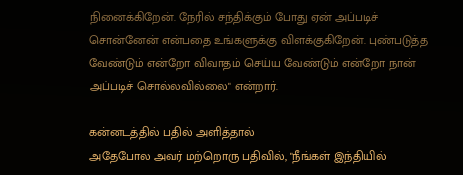நினைக்கிறேன். நேரில் சந்திக்கும் போது ஏன் அப்படிச் சொன்னேன் என்பதை உங்களுக்கு விளக்குகிறேன். புண்படுத்த வேண்டும் என்றோ விவாதம் செய்ய வேண்டும் என்றோ நான் அப்படிச் சொல்லவில்லை" என்றார்.

கன்னடத்தில் பதில் அளித்தால்
அதேபோல அவர் மற்றொரு பதிவில், "நீங்கள் இந்தியில்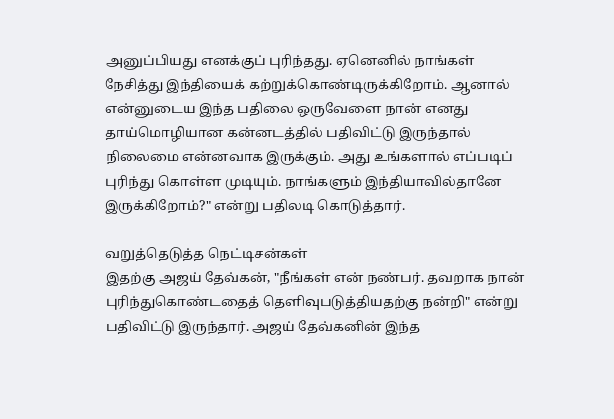அனுப்பியது எனக்குப் புரிந்தது. ஏனெனில் நாங்கள் நேசித்து இந்தியைக் கற்றுக்கொண்டிருக்கிறோம். ஆனால் என்னுடைய இந்த பதிலை ஒருவேளை நான் எனது தாய்மொழியான கன்னடத்தில் பதிவிட்டு இருந்தால் நிலைமை என்னவாக இருக்கும். அது உங்களால் எப்படிப் புரிந்து கொள்ள முடியும். நாங்களும் இந்தியாவில்தானே இருக்கிறோம்?" என்று பதிலடி கொடுத்தார்.

வறுத்தெடுத்த நெட்டிசன்கள்
இதற்கு அஜய் தேவ்கன், "நீங்கள் என் நண்பர். தவறாக நான் புரிந்துகொண்டதைத் தெளிவுபடுத்தியதற்கு நன்றி" என்று பதிவிட்டு இருந்தார். அஜய் தேவ்கனின் இந்த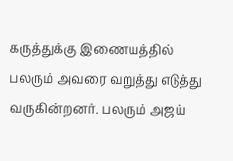கருத்துக்கு இணையத்தில் பலரும் அவரை வறுத்து எடுத்து வருகின்றனர். பலரும் அஜய்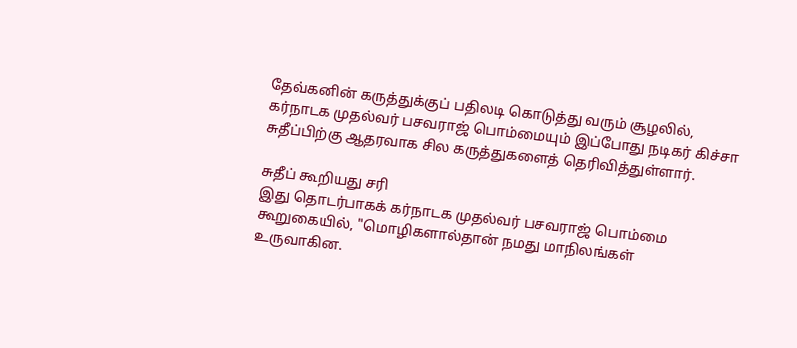தேவ்கனின் கருத்துக்குப் பதிலடி கொடுத்து வரும் சூழலில், கர்நாடக முதல்வர் பசவராஜ் பொம்மையும் இப்போது நடிகர் கிச்சா சுதீப்பிற்கு ஆதரவாக சில கருத்துகளைத் தெரிவித்துள்ளார்.

சுதீப் கூறியது சரி
இது தொடர்பாகக் கர்நாடக முதல்வர் பசவராஜ் பொம்மை கூறுகையில், "மொழிகளால்தான் நமது மாநிலங்கள் உருவாகின.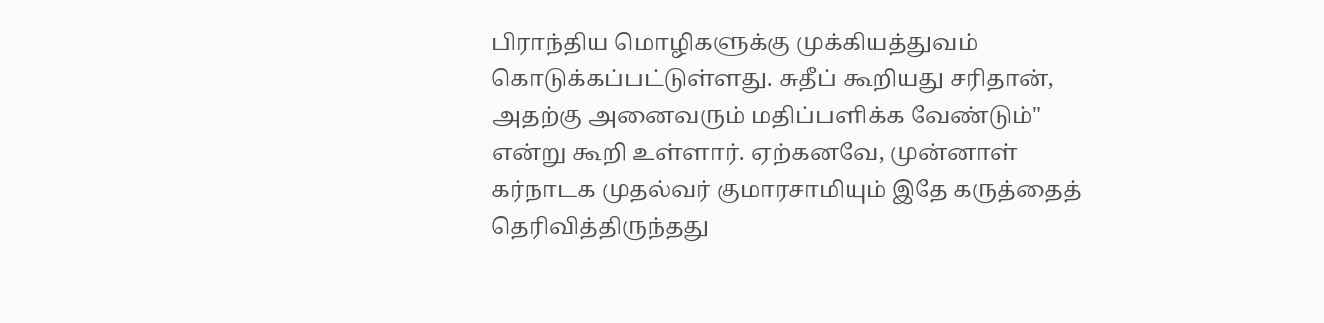பிராந்திய மொழிகளுக்கு முக்கியத்துவம் கொடுக்கப்பட்டுள்ளது. சுதீப் கூறியது சரிதான், அதற்கு அனைவரும் மதிப்பளிக்க வேண்டும்" என்று கூறி உள்ளார். ஏற்கனவே, முன்னாள் கர்நாடக முதல்வர் குமாரசாமியும் இதே கருத்தைத் தெரிவித்திருந்தது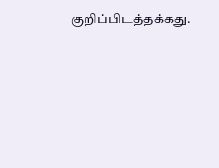குறிப்பிடத்தக்கது.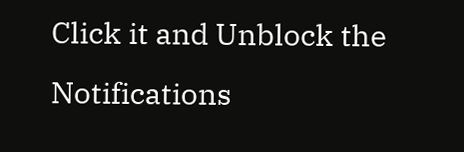Click it and Unblock the Notifications